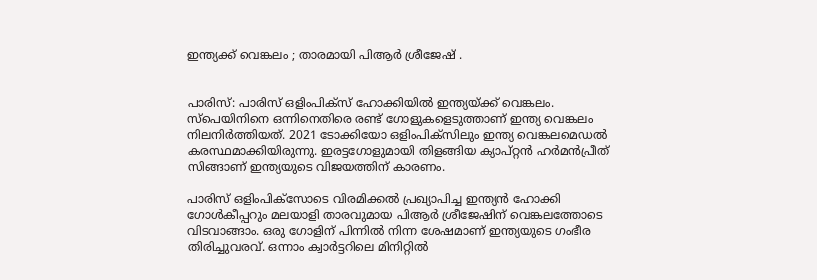ഇന്ത്യക്ക് വെങ്കലം ; താരമായി പിആർ ശ്രീജേഷ് .


പാരിസ്: പാരിസ് ഒളിംപിക്‌സ് ഹോക്കിയില്‍ ഇന്ത്യയ്ക്ക് വെങ്കലം. സ്‌പെയിനിനെ ഒന്നിനെതിരെ രണ്ട് ഗോളുകളെടുത്താണ് ഇന്ത്യ വെങ്കലം നിലനിര്‍ത്തിയത്. 2021 ടോക്കിയോ ഒളിംപിക്സിലും ഇന്ത്യ വെങ്കലമെഡല്‍ കരസ്ഥമാക്കിയിരുന്നു. ഇരട്ടഗോളുമായി തിളങ്ങിയ ക്യാപ്റ്റന്‍ ഹര്‍മന്‍പ്രീത് സിങ്ങാണ് ഇന്ത്യയുടെ വിജയത്തിന് കാരണം.

പാരിസ് ഒളിംപിക്സോടെ വിരമിക്കല്‍ പ്രഖ്യാപിച്ച ഇന്ത്യന്‍ ഹോക്കി ഗോള്‍കീപ്പറും മലയാളി താരവുമായ പിആർ ശ്രീജേഷിന് വെങ്കലത്തോടെ വിടവാങ്ങാം. ഒരു ഗോളിന് പിന്നില്‍ നിന്ന ശേഷമാണ് ഇന്ത്യയുടെ ഗംഭീര തിരിച്ചുവരവ്. ഒന്നാം ക്വാര്‍ട്ടറിലെ മിനിറ്റില്‍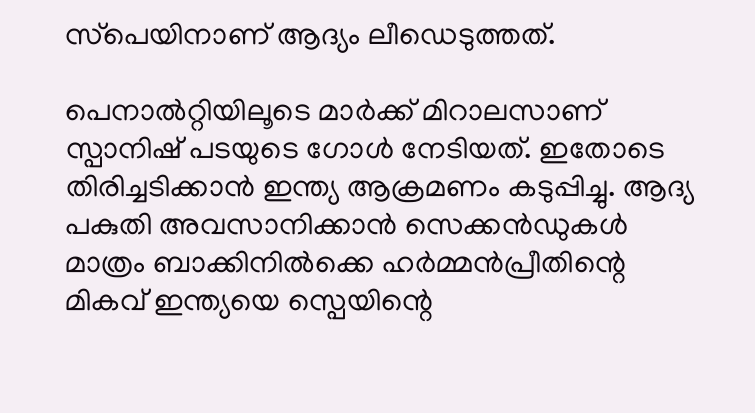സ്‌പെയിനാണ് ആദ്യം ലീഡെടുത്തത്.

പെനാല്‍റ്റിയിലൂടെ മാര്‍ക്ക് മിറാലസാണ് സ്പാനിഷ് പടയുടെ ഗോള്‍ നേടിയത്. ഇതോടെ തിരിച്ചടിക്കാന്‍ ഇന്ത്യ ആക്രമണം കടുപ്പിച്ചു. ആദ്യ പകുതി അവസാനിക്കാന്‍ സെക്കന്‍ഡുകള്‍ മാത്രം ബാക്കിനില്‍ക്കെ ഹര്‍മ്മന്‍പ്രീതിന്റെ മികവ് ഇന്ത്യയെ സ്പെയിന്റെ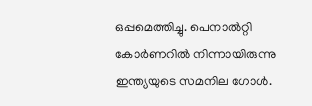ഒപ്പമെത്തിച്ചു. പെനാല്‍റ്റി കോര്‍ണറില്‍ നിന്നായിരുന്നു ഇന്ത്യയുടെ സമനില ഗോള്‍.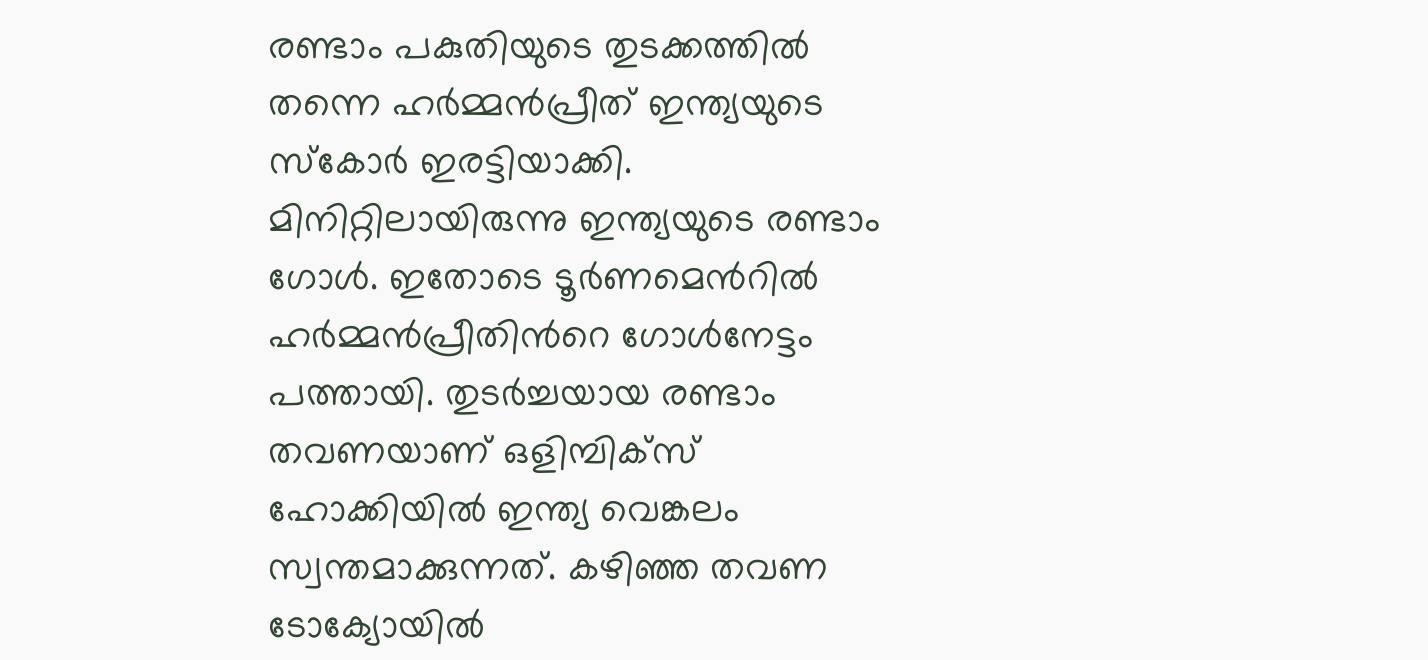രണ്ടാം പകുതിയുടെ തുടക്കത്തില്‍ തന്നെ ഹര്‍മ്മന്‍പ്രീത് ഇന്ത്യയുടെ സ്‌കോര്‍ ഇരട്ടിയാക്കി. മിനിറ്റിലായിരുന്നു ഇന്ത്യയുടെ രണ്ടാം ഗോള്‍. ഇതോടെ ടൂർണമെന്‍റില്‍ ഹര്‍മ്മന്‍പ്രീതിന്‍റെ ഗോള്‍നേട്ടം പത്തായി. തുടര്‍ച്ചയായ രണ്ടാം തവണയാണ് ഒളിമ്പിക്സ് ഹോക്കിയില്‍ ഇന്ത്യ വെങ്കലം സ്വന്തമാക്കുന്നത്. കഴിഞ്ഞ തവണ ടോക്യോയില്‍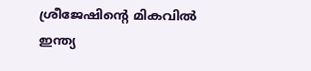ശ്രീജേഷിന്റെ മികവില്‍ ഇന്ത്യ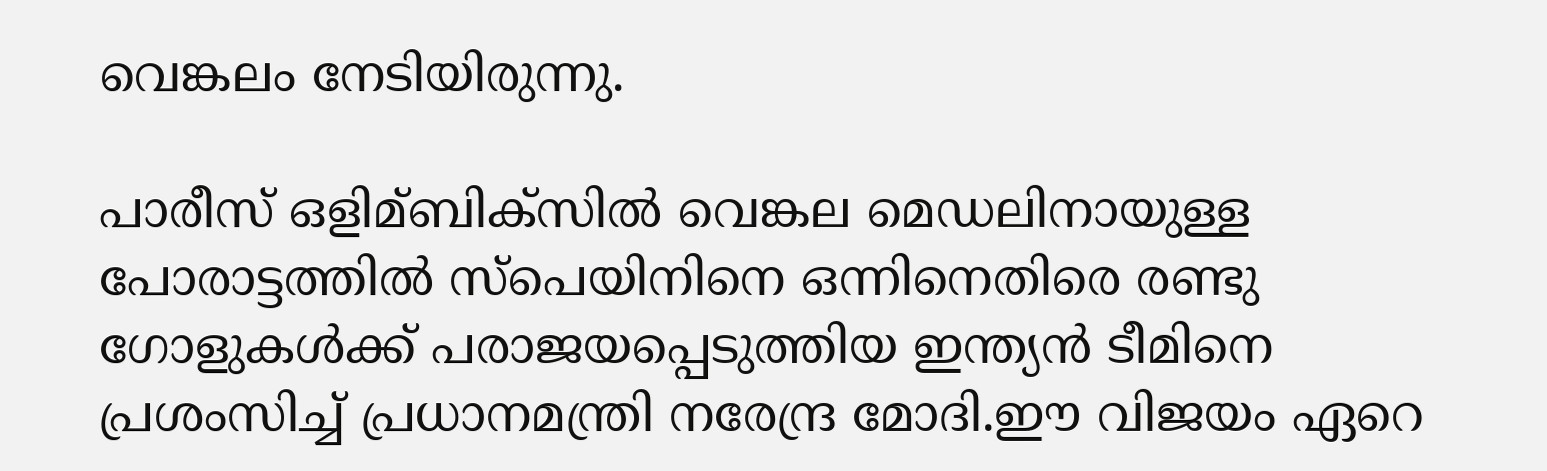വെങ്കലം നേടിയിരുന്നു.

പാരീസ് ഒളിമ്ബിക്‌സില്‍ വെങ്കല മെഡലിനായുള്ള പോരാട്ടത്തില്‍ സ്‌പെയിനിനെ ഒന്നിനെതിരെ രണ്ടു ഗോളുകള്‍ക്ക് പരാജയപ്പെടുത്തിയ ഇന്ത്യന്‍ ടീമിനെ പ്രശംസിച്ച്‌ പ്രധാനമന്ത്രി നരേന്ദ്ര മോദി.ഈ വിജയം ഏറെ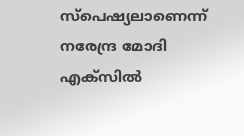സ്‌പെഷ്യലാണെന്ന് നരേന്ദ്ര മോദി എക്‌സില്‍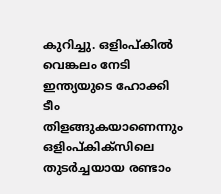കുറിച്ചു. ഒളിംപ്കില്‍ വെങ്കലം നേടി ഇന്ത്യയുടെ ഹോക്കി ടീം തിളങ്ങുകയാണെന്നും ഒളിംപ്കിക്‌സിലെ തുടര്‍ച്ചയായ രണ്ടാം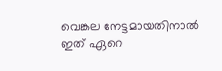വെങ്കല നേട്ടമായതിനാല്‍ ഇത് ഏറെ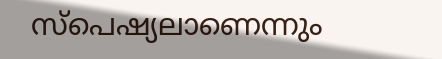സ്‌പെഷ്യലാണെന്നും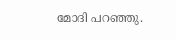മോദി പറഞ്ഞു.